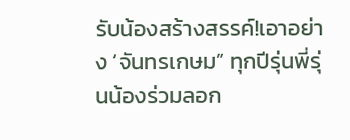รับน้องสร้างสรรค์!เอาอย่าง ‘จันทรเกษม” ทุกปีรุ่นพี่รุ่นน้องร่วมลอก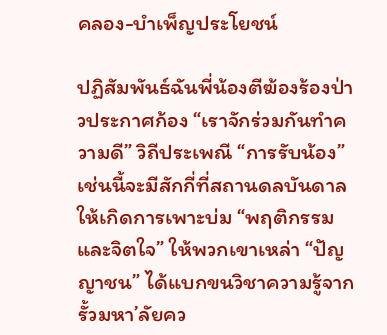คลอง-บำเพ็ญประโยชน์

ปฏิสัมพันธ์ฉันพี่น้องตีฆ้องร้องป่าวประกาศก้อง “เราจักร่วมกันทำความดี” วิถีประเพณี “การรับน้อง” เช่นนี้จะมีสักกี่ที่สถานดลบันดาลให้เกิดการเพาะบ่ม “พฤติกรรมและจิตใจ” ให้พวกเขาเหล่า “ปัญญาชน” ได้แบกขนวิชาความรู้จากรั้วมหา’ลัยคว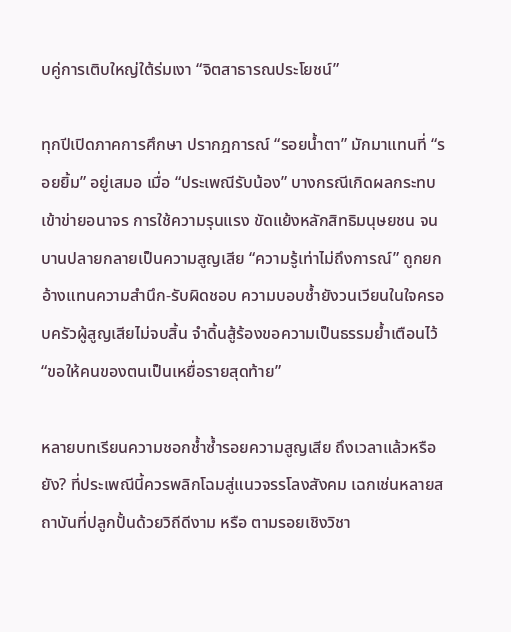บคู่การเติบใหญ่ใต้ร่มเงา “จิตสาธารณประโยชน์”

ทุกปีเปิดภาคการศึกษา ปรากฎการณ์ “รอยน้ำตา” มักมาแทนที่ “รอยยิ้ม” อยู่เสมอ เมื่อ “ประเพณีรับน้อง” บางกรณีเกิดผลกระทบเข้าข่ายอนาจร การใช้ความรุนแรง ขัดแย้งหลักสิทธิมนุษยชน จนบานปลายกลายเป็นความสูญเสีย “ความรู้เท่าไม่ถึงการณ์” ถูกยกอ้างแทนความสำนึก-รับผิดชอบ ความบอบช้ำยังวนเวียนในใจครอบครัวผู้สูญเสียไม่จบสิ้น จำดิ้นสู้ร้องขอความเป็นธรรมย้ำเตือนไว้ “ขอให้คนของตนเป็นเหยื่อรายสุดท้าย”

หลายบทเรียนความชอกช้ำซ้ำรอยความสูญเสีย ถึงเวลาแล้วหรือยัง? ที่ประเพณีนี้ควรพลิกโฉมสู่แนวจรรโลงสังคม เฉกเช่นหลายสถาบันที่ปลูกปั้นด้วยวิถีดีงาม หรือ ตามรอยเชิงวิชา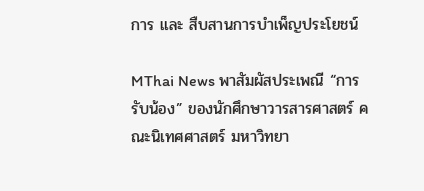การ และ สืบสานการบำเพ็ญประโยชน์

MThai News พาสัมผัสประเพณี “การรับน้อง” ของนักศึกษาวารสารศาสตร์ คณะนิเทศศาสตร์ มหาวิทยา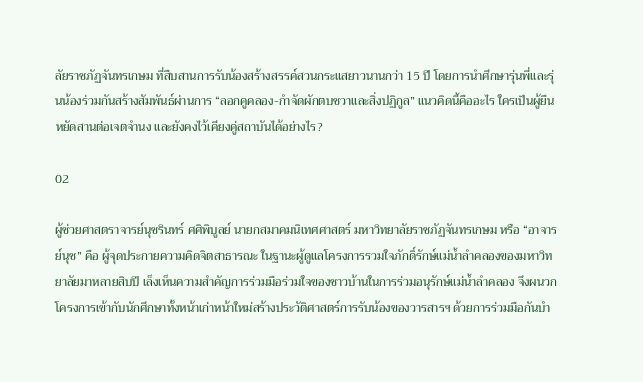ลัยราชภัฏจันทรเกษม ที่สืบสานการรับน้องสร้างสรรค์สวนกระแสยาวนานกว่า 15 ปี โดยการนำศึกษารุ่นพี่และรุ่นน้องร่วมกันสร้างสัมพันธ์ผ่านการ “ลอกคูคลอง-กำจัดผักตบชวาและสิ่งปฏิกูล” แนวคิดนี้คืออะไร ใครเป็นผู้ยืนหยัดสานต่อเจตจำนง และยังคงไว้เคียงคู่สถาบันได้อย่างไร?

02

ผู้ช่วยศาสตราจารย์นุชรินทร์ ศศิพิบูลย์ นายกสมาคมนิเทศศาสตร์ มหาวิทยาลัยราชภัฏจันทรเกษม หรือ “อาจารย์นุช” คือ ผู้จุดประกายความคิดจิตสาธารณะ ในฐานะผู้ดูแลโครงการรวมใจภักดิ์รักษ์แม่น้ำลำคลองของมหาวิทยาลัยมาหลายสิบปี เล็งเห็นความสำคัญการร่วมมือร่วมใจของชาวบ้านในการร่วมอนุรักษ์แม่น้ำลำคลอง จึงผนวกโครงการเข้ากับนักศึกษาทั้งหน้าเก่าหน้าใหม่สร้างประวัติศาสตร์การรับน้องของวารสารฯ ด้วยการร่วมมือกันบำ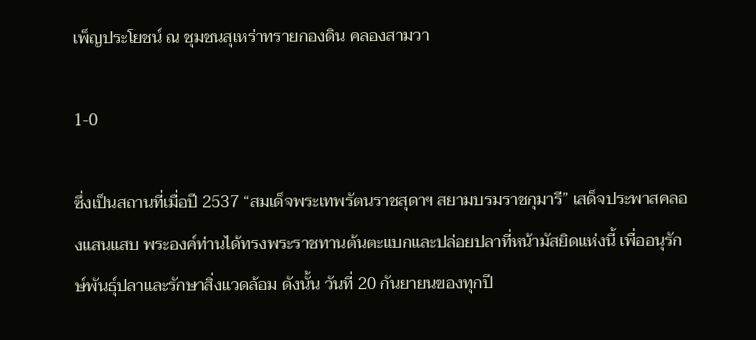เพ็ญประโยชน์ ณ ชุมชนสุเหร่าทรายกองดิน คลองสามวา

1-0

ซึ่งเป็นสถานที่เมื่อปี 2537 “สมเด็จพระเทพรัตนราชสุดาฯ สยามบรมราชกุมารี” เสด็จประพาสคลองแสนแสบ พระองค์ท่านได้ทรงพระราชทานต้นตะแบกและปล่อยปลาที่หน้ามัสยิดแห่งนี้ เพื่ออนุรักษ์พันธุ์ปลาและรักษาสิ่งแวดล้อม ดังนั้น วันที่ 20 กันยายนของทุกปี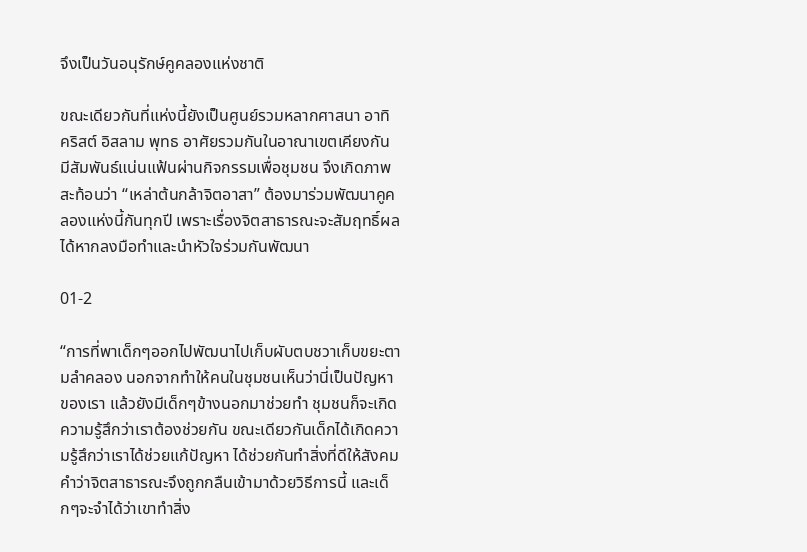จึงเป็นวันอนุรักษ์คูคลองแห่งชาติ

ขณะเดียวกันที่แห่งนี้ยังเป็นศูนย์รวมหลากศาสนา อาทิ คริสต์ อิสลาม พุทธ อาศัยรวมกันในอาณาเขตเคียงกัน มีสัมพันธ์แน่นแฟ้นผ่านกิจกรรมเพื่อชุมชน จึงเกิดภาพสะท้อนว่า “เหล่าต้นกล้าจิตอาสา” ต้องมาร่วมพัฒนาคูคลองแห่งนี้กันทุกปี เพราะเรื่องจิตสาธารณะจะสัมฤทธิ์ผลได้หากลงมือทำและนำหัวใจร่วมกันพัฒนา

01-2

“การที่พาเด็กๆออกไปพัฒนาไปเก็บผับตบชวาเก็บขยะตามลำคลอง นอกจากทำให้คนในชุมชนเห็นว่านี่เป็นปัญหาของเรา แล้วยังมีเด็กๆข้างนอกมาช่วยทำ ชุมชนก็จะเกิดความรู้สึกว่าเราต้องช่วยกัน ขณะเดียวกันเด็กได้เกิดความรู้สึกว่าเราได้ช่วยแก้ปัญหา ได้ช่วยกันทำสิ่งที่ดีให้สังคม คำว่าจิตสาธารณะจึงถูกกลืนเข้ามาด้วยวิธีการนี้ และเด็กๆจะจำได้ว่าเขาทำสิ่ง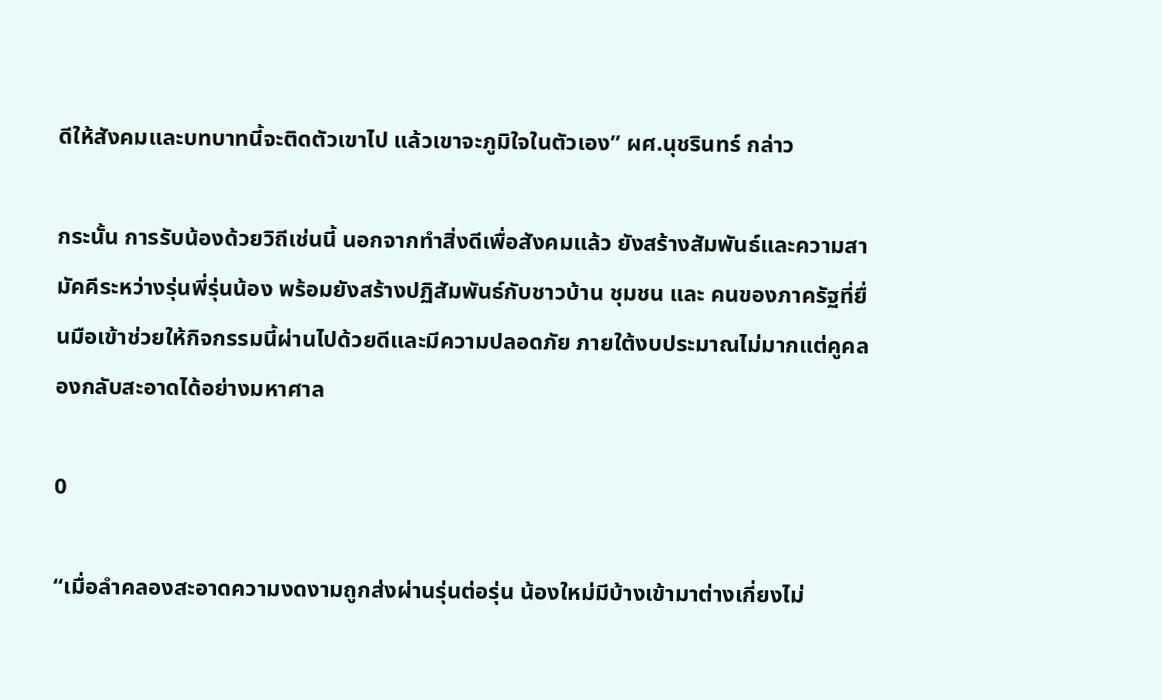ดีให้สังคมและบทบาทนี้จะติดตัวเขาไป แล้วเขาจะภูมิใจในตัวเอง” ผศ.นุชรินทร์ กล่าว

กระนั้น การรับน้องด้วยวิถีเช่นนี้ นอกจากทำสิ่งดีเพื่อสังคมแล้ว ยังสร้างสัมพันธ์และความสามัคคีระหว่างรุ่นพี่รุ่นน้อง พร้อมยังสร้างปฏิสัมพันธ์กับชาวบ้าน ชุมชน และ คนของภาครัฐที่ยื่นมือเข้าช่วยให้กิจกรรมนี้ผ่านไปด้วยดีและมีความปลอดภัย ภายใต้งบประมาณไม่มากแต่คูคลองกลับสะอาดได้อย่างมหาศาล

0

“เมื่อลำคลองสะอาดความงดงามถูกส่งผ่านรุ่นต่อรุ่น น้องใหม่มีบ้างเข้ามาต่างเกี่ยงไม่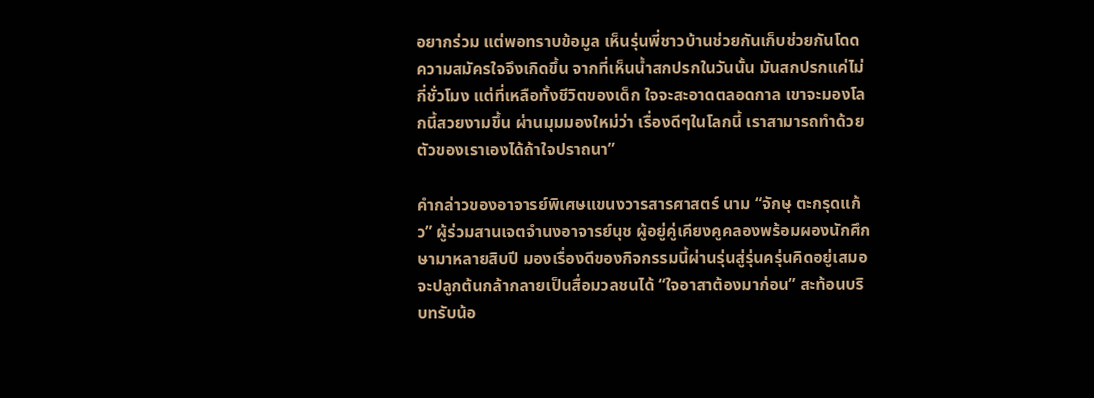อยากร่วม แต่พอทราบข้อมูล เห็นรุ่นพี่ชาวบ้านช่วยกันเก็บช่วยกันโดด ความสมัครใจจึงเกิดขึ้น จากที่เห็นน้ำสกปรกในวันนั้น มันสกปรกแค่ไม่กี่ชั่วโมง แต่ที่เหลือทั้งชีวิตของเด็ก ใจจะสะอาดตลอดกาล เขาจะมองโลกนี้สวยงามขึ้น ผ่านมุมมองใหม่ว่า เรื่องดีๆในโลกนี้ เราสามารถทำด้วยตัวของเราเองได้ถ้าใจปราถนา”

คำกล่าวของอาจารย์พิเศษแขนงวารสารศาสตร์ นาม “จักษุ ตะกรุดแก้ว” ผู้ร่วมสานเจตจำนงอาจารย์นุช ผู้อยู่คู่เคียงคูคลองพร้อมผองนักศึกษามาหลายสิบปี มองเรื่องดีของกิจกรรมนี้ผ่านรุ่นสู่รุ่นครุ่นคิดอยู่เสมอ จะปลูกต้นกล้ากลายเป็นสื่อมวลชนได้ “ใจอาสาต้องมาก่อน” สะท้อนบริบทรับน้อ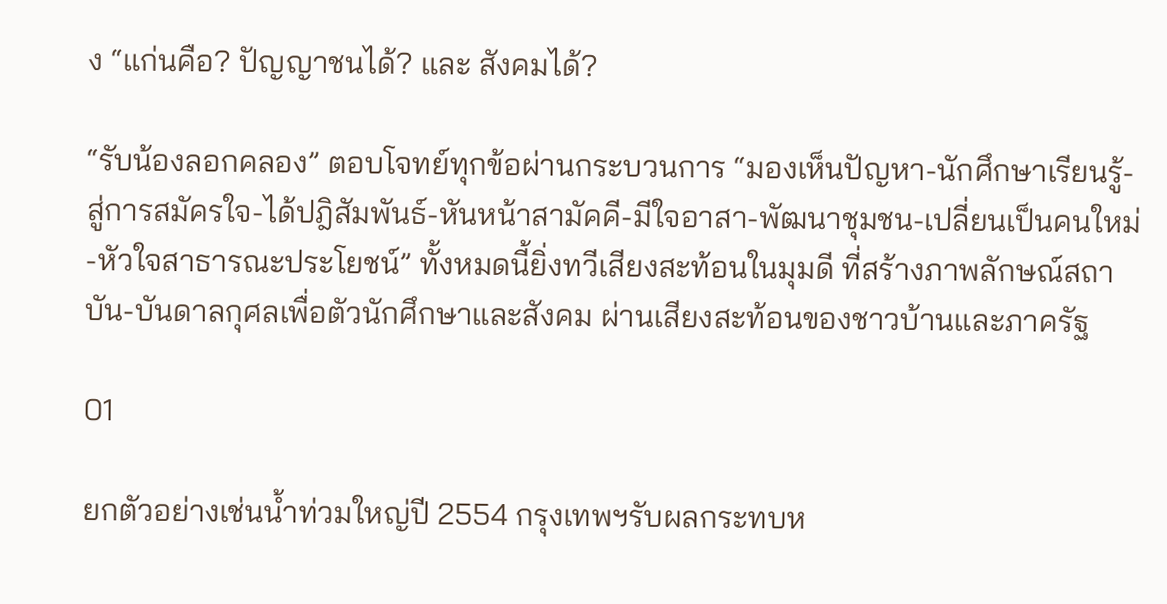ง “แก่นคือ? ปัญญาชนได้? และ สังคมได้?

“รับน้องลอกคลอง” ตอบโจทย์ทุกข้อผ่านกระบวนการ “มองเห็นปัญหา-นักศึกษาเรียนรู้-สู่การสมัครใจ-ได้ปฎิสัมพันธ์-หันหน้าสามัคคี-มีใจอาสา-พัฒนาชุมชน-เปลี่ยนเป็นคนใหม่-หัวใจสาธารณะประโยชน์” ทั้งหมดนี้ยิ่งทวีเสียงสะท้อนในมุมดี ที่สร้างภาพลักษณ์สถาบัน-บันดาลกุศลเพื่อตัวนักศึกษาและสังคม ผ่านเสียงสะท้อนของชาวบ้านและภาครัฐ

01

ยกตัวอย่างเช่นน้ำท่วมใหญ่ปี 2554 กรุงเทพฯรับผลกระทบห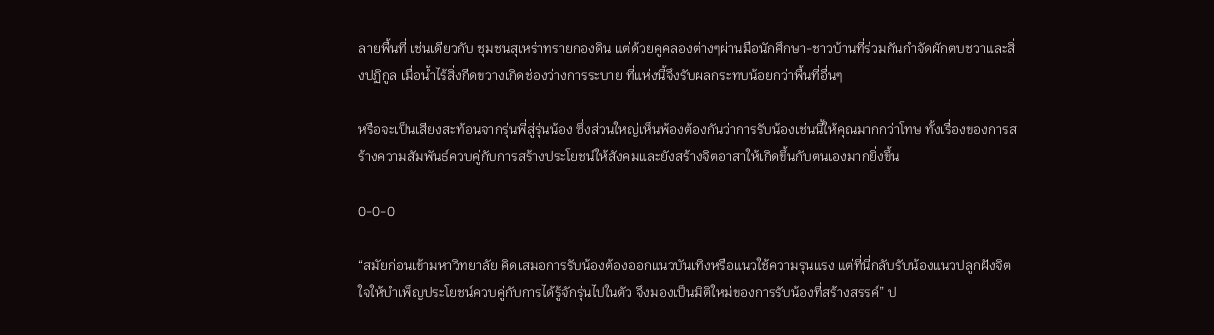ลายพื้นที่ เช่นเดียวกับ ชุมชนสุเหร่าทรายกองดิน แต่ด้วยคูคลองต่างๆผ่านมือนักศึกษา-ชาวบ้านที่ร่วมกันกำจัดผักตบชวาและสิ่งปฏิกูล เมื่อน้ำไร้สิ่งกีดขวางเกิดช่องว่างการระบาย ที่แห่งนี้จึงรับผลกระทบน้อยกว่าพื้นที่อื่นๆ

หรือจะเป็นเสียงสะท้อนจากรุ่นพี่สู่รุ่นน้อง ซึ่งส่วนใหญ่เห็นพ้องต้องกันว่าการรับน้องเช่นนี้ให้คุณมากกว่าโทษ ทั้งเรื่องของการสร้างความสัมพันธ์ควบคู่กับการสร้างประโยชน์ให้สังคมและยังสร้างจิตอาสาให้เกิดขึ้นกับตนเองมากยิ่งขึ้น

0-0-0

“สมัยก่อนเข้ามหาวิทยาลัย คิดเสมอการรับน้องต้องออกแนวบันเทิงหรือแนวใช้ความรุนแรง แต่ที่นี่กลับรับน้องแนวปลูกฝังจิตใจให้บำเพ็ญประโยชน์ควบคู่กับการได้รู้จักรุ่นไปในตัว จึงมองเป็นมิติใหม่ของการรับน้องที่สร้างสรรค์” ป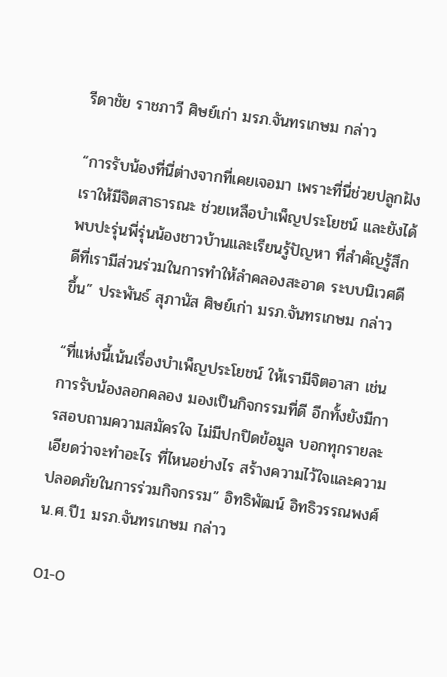รีดาชัย ราชภาวี ศิษย์เก่า มรภ.จันทรเกษม กล่าว

“การรับน้องที่นี่ต่างจากที่เคยเจอมา เพราะที่นี่ช่วยปลูกฝังเราให้มีจิตสาธารณะ ช่วยเหลือบำเพ็ญประโยชน์ และยังได้พบปะรุ่นพี่รุ่นน้องชาวบ้านและเรียนรู้ปัญหา ที่สำคัญรู้สึกดีที่เรามีส่วนร่วมในการทำให้ลำคลองสะอาด ระบบนิเวศดีขึ้น” ประพันธ์ สุภานัส ศิษย์เก่า มรภ.จันทรเกษม กล่าว

“ที่แห่งนี้เน้นเรื่องบำเพ็ญประโยชน์ ให้เรามีจิตอาสา เช่น การรับน้องลอกคลอง มองเป็นกิจกรรมที่ดี อีกทั้งยังมีการสอบถามความสมัครใจ ไม่มีปกปิดข้อมูล บอกทุกรายละเอียดว่าจะทำอะไร ที่ไหนอย่างไร สร้างความไว้ใจและความปลอดภัยในการร่วมกิจกรรม” อิทธิพัฒน์ อิทธิวรรณพงศ์ น.ศ.ปี1 มรภ.จันทรเกษม กล่าว

01-0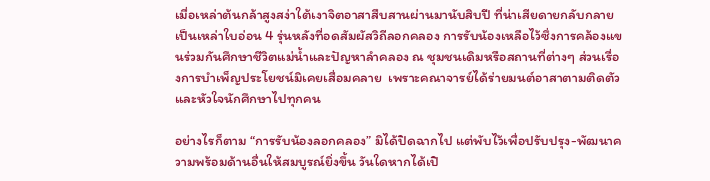เมื่อเหล่าต้นกล้าสูงสง่าใต้เงาจิตอาสาสืบสานผ่านมานับสิบปี ที่น่าเสียดายกลับกลายเป็นเหล่าใบอ่อน 4 รุ่นหลังที่อดสัมผัสวิถีลอกคลอง การรับน้องเหลือไว้ซึ่งการคล้องแขนร่วมกันศึกษาชีวิตแม่น้ำและปัญหาลำคลอง ณ ชุมชนเดิมหรือสถานที่ต่างๆ ส่วนเรื่องการบำเพ็ญประโยชน์มิเคยเสื่อมคลาย  เพราะคณาจารย์ได้ร่ายมนต์อาสาตามติดตัวและหัวใจนักศึกษาไปทุกคน

อย่างไรก็ตาม “การรับน้องลอกคลอง” มิได้ปิดฉากไป แต่พับไว้เพื่อปรับปรุง-พัฒนาความพร้อมด้านอื่นให้สมบูรณ์ยิ่งขึ้น วันใดหากได้เปิ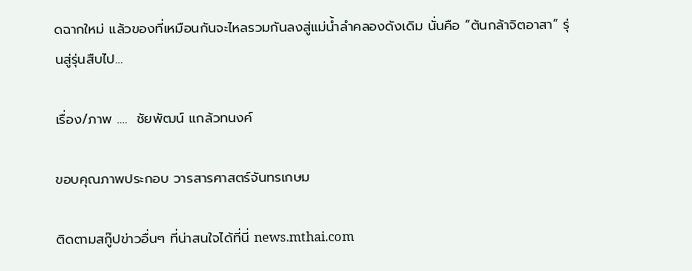ดฉากใหม่ แล้วของที่เหมือนกันจะไหลรวมกันลงสู่แม่น้ำลำคลองดังเดิม นั่นคือ “ต้นกล้าจิตอาสา” รุ่นสู่รุ่นสืบไป…

เรื่อง/ภาพ ….  ชัยพัฒน์ แกล้วทนงค์

ขอบคุณภาพประกอบ วารสารศาสตร์จันทรเกษม

ติดตามสกู๊ปข่าวอื่นๆ ที่น่าสนใจได้ที่นี่ news.mthai.com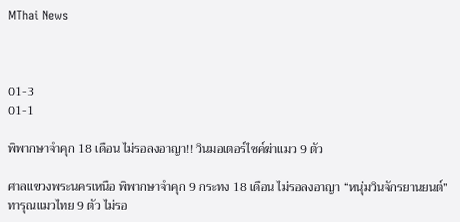MThai News



01-3
01-1

พิพากษาจำคุก 18 เดือน ไม่รอลงอาญา!! วินมอเตอร์ไซค์ฆ่าแมว 9 ตัว

ศาลแขวงพระนครเหนือ พิพากษาจำคุก 9 กระทง 18 เดือน ไม่รอลงอาญา “หนุ่มวินจักรยานยนต์” ทารุณแมวไทย 9 ตัว ไม่รอ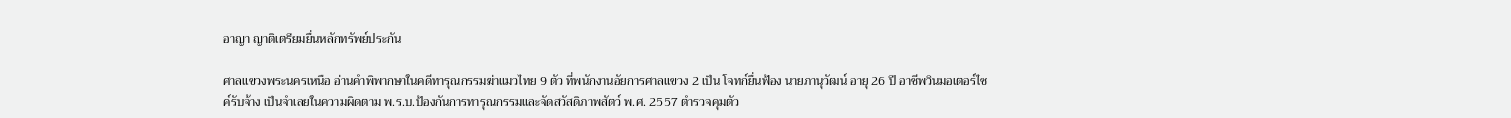อาญา ญาติเตรียมยื่นหลักทรัพย์ประกัน

ศาลแขวงพระนครเหนือ อ่านคำพิพากษาในคดีทารุณกรรมฆ่าแมวไทย 9 ตัว ที่พนักงานอัยการศาลแขวง 2 เป็น โจทก์ยื่นฟ้อง นายภานุวัฒน์ อายุ 26 ปี อาชีพวินมอเตอร์ไซค์รับจ้าง เป็นจำเลยในความผิดตาม พ.ร.บ.ป้องกันการทารุณกรรมและจัดสวัสดิภาพสัตว์ พ.ศ. 2557 ตำรวจคุมตัว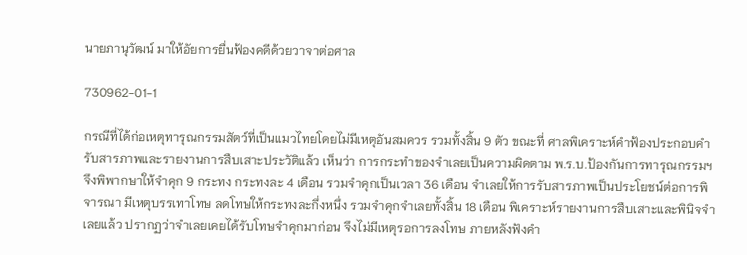นายภานุวัฒน์ มาให้อัยการยื่นฟ้องคดีด้วยวาจาต่อศาล

730962-01-1

กรณีที่ได้ก่อเหตุทารุณกรรมสัตว์ที่เป็นแมวไทยโดยไม่มีเหตุอันสมควร รวมทั้งสิ้น 9 ตัว ขณะที่ ศาลพิเคราะห์คำฟ้องประกอบคำรับสารภาพและรายงานการสืบเสาะประวัติแล้ว เห็นว่า การกระทำของจำเลยเป็นความผิดตาม พ.ร.บ.ป้องกันการทารุณกรรมฯ จึงพิพากษาให้จำคุก 9 กระทง กระทงละ 4 เดือน รวมจำคุกเป็นเวลา 36 เดือน จำเลยให้การรับสารภาพเป็นประโยชน์ต่อการพิจารณา มีเหตุบรรเทาโทษ ลดโทษให้กระทงละกึ่งหนึ่ง รวมจำคุกจำเลยทั้งสิ้น 18 เดือน พิเคราะห์รายงานการสืบเสาะและพินิจจำเลยแล้ว ปรากฏว่าจำเลยเคยได้รับโทษจำคุกมาก่อน จึงไม่มีเหตุรอการลงโทษ ภายหลังฟังคำ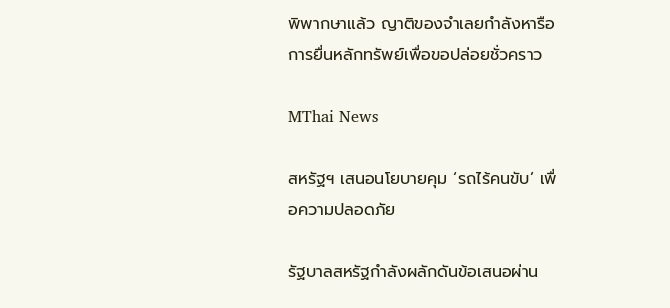พิพากษาแล้ว ญาติของจำเลยกำลังหารือการยื่นหลักทรัพย์เพื่อขอปล่อยชั่วคราว

MThai News

สหรัฐฯ เสนอนโยบายคุม ‘รถไร้คนขับ’ เพื่อความปลอดภัย

รัฐบาลสหรัฐกำลังผลักดันข้อเสนอผ่าน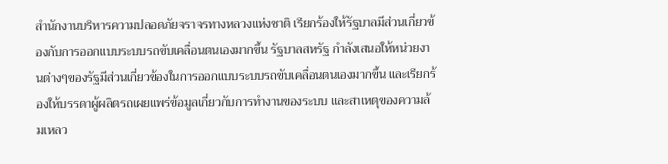สำนักงานบริหารความปลอดภัยจราจรทางหลวงแห่งชาติ เรียกร้องให้รัฐบาลมีส่วนเกี่ยวข้องกับการออกแบบระบบรถขับเคลื่อนตนเองมากขึ้น รัฐบาลสหรัฐ กำลังเสนอให้หน่วยงานต่างๆของรัฐมีส่วนเกี่ยวข้องในการออกแบบระบบรถขับเคลื่อนตนเองมากขึ้น และเรียกร้องให้บรรดาผู้ผลิตรถเผยแพร่ข้อมูลเกี่ยวกับการทำงานของระบบ และสาเหตุของความล้มเหลว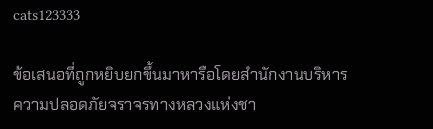cats123333

ข้อเสนอที่ถูกหยิบยกขึ้นมาหารือโดยสำนักงานบริหารความปลอดภัยจราจรทางหลวงแห่งชา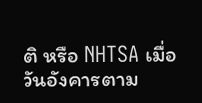ติ หรือ NHTSA เมื่อวันอังคารตาม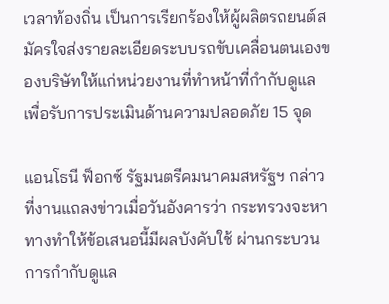เวลาท้องถิ่น เป็นการเรียกร้องให้ผู้ผลิตรถยนต์สมัครใจส่งรายละเอียดระบบรถขับเคลื่อนตนเองของบริษัทให้แก่หน่วยงานที่ทำหน้าที่กำกับดูแล เพื่อรับการประเมินด้านความปลอดภัย 15 จุด

แอนโธนี ฟ็อกซ์ รัฐมนตรีคมนาคมสหรัฐฯ กล่าวที่งานแถลงข่าวเมื่อวันอังคารว่า กระทรวงจะหาทางทำให้ข้อเสนอนี้มีผลบังคับใช้ ผ่านกระบวนการกำกับดูแล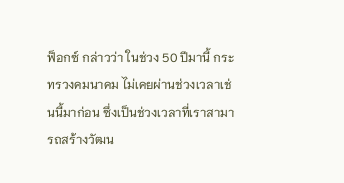ฟ็อกซ์ กล่าวว่า ในช่วง 50 ปีมานี้ กระทรวงคมนาคม ไม่เคยผ่านช่วงเวลาเช่นนี้มาก่อน ซึ่งเป็นช่วงเวลาที่เราสามารถสร้างวัฒน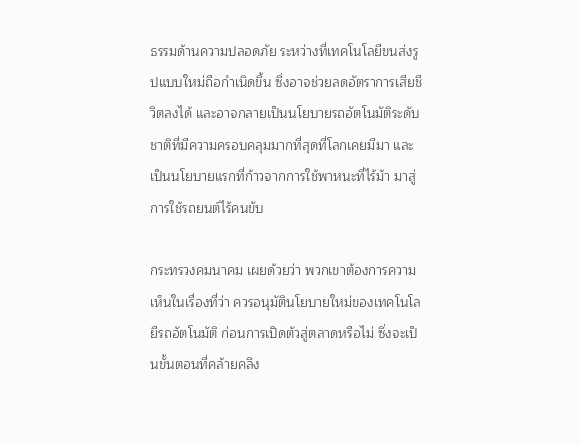ธรรมด้านความปลอดภัย ระหว่างที่เทคโนโลยีขนส่งรูปแบบใหม่ถือกำเนิดขึ้น ซึ่งอาจช่วยลดอัตราการเสียชีวิตลงได้ และอาจกลายเป็นนโยบายรถอัตโนมัติระดับชาติที่มีความครอบคลุมมากที่สุดที่โลกเคยมีมา และเป็นนโยบายแรกที่ก้าวจากการใช้พาหนะที่ไร้ม้า มาสู่การใช้รถยนต์ไร้คนขับ

กระทรวงคมนาคม เผยด้วยว่า พวกเขาต้องการความเห็นในเรื่องที่ว่า ควรอนุมัตินโยบายใหม่ของเทคโนโลยีรถอัตโนมัติ ก่อนการเปิดตัวสู่ตลาดหรือไม่ ซึ่งจะเป็นขั้นตอนที่คล้ายคลึง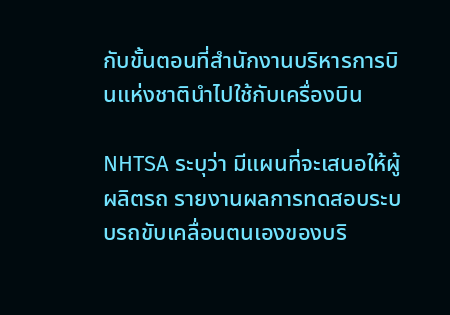กับขั้นตอนที่สำนักงานบริหารการบินแห่งชาตินำไปใช้กับเครื่องบิน

NHTSA ระบุว่า มีแผนที่จะเสนอให้ผู้ผลิตรถ รายงานผลการทดสอบระบบรถขับเคลื่อนตนเองของบริ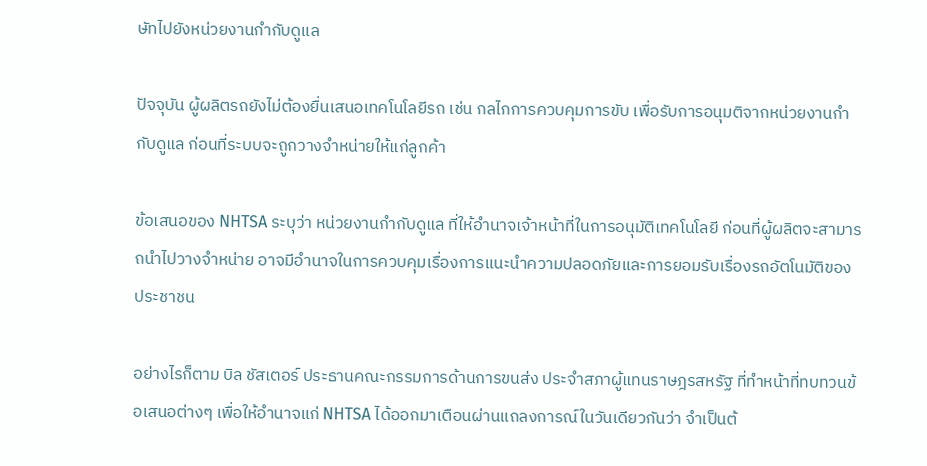ษัทไปยังหน่วยงานกำกับดูแล

ปัจจุบัน ผู้ผลิตรถยังไม่ต้องยื่นเสนอเทคโนโลยีรถ เช่น กลไกการควบคุมการขับ เพื่อรับการอนุมติจากหน่วยงานกำกับดูแล ก่อนที่ระบบจะถูกวางจำหน่ายให้แก่ลูกค้า

ข้อเสนอของ NHTSA ระบุว่า หน่วยงานกำกับดูแล ที่ให้อำนาจเจ้าหน้าที่ในการอนุมัติเทคโนโลยี ก่อนที่ผู้ผลิตจะสามารถนำไปวางจำหน่าย อาจมีอำนาจในการควบคุมเรื่องการแนะนำความปลอดภัยและการยอมรับเรื่องรถอัตโนมัติของประชาชน

อย่างไรก็ตาม บิล ชัสเตอร์ ประธานคณะกรรมการด้านการขนส่ง ประจำสภาผู้แทนราษฎรสหรัฐ ที่ทำหน้าที่ทบทวนข้อเสนอต่างๆ เพื่อให้อำนาจแก่ NHTSA ได้ออกมาเตือนผ่านแถลงการณ์ในวันเดียวกันว่า จำเป็นต้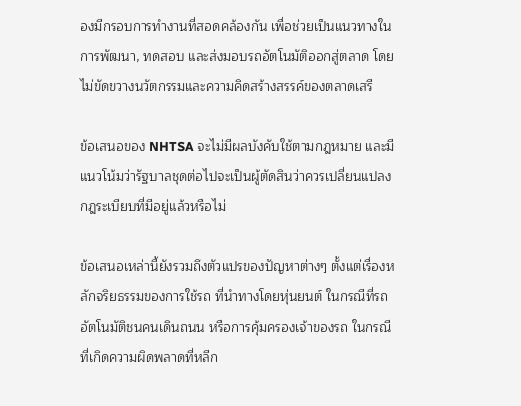องมีกรอบการทำงานที่สอดคล้องกัน เพื่อช่วยเป็นแนวทางในการพัฒนา, ทดสอบ และส่งมอบรถอัตโนมัติออกสู่ตลาด โดยไม่ขัดขวางนวัตกรรมและความคิดสร้างสรรค์ของตลาดเสรี

ข้อเสนอของ NHTSA จะไม่มีผลบังคับใช้ตามกฎหมาย และมีแนวโน้มว่ารัฐบาลชุดต่อไปจะเป็นผู้ตัดสินว่าควรเปลี่ยนแปลงกฎระเบียบที่มีอยู่แล้วหรือไม่

ข้อเสนอเหล่านี้ยังรวมถึงตัวแปรของปัญหาต่างๆ ตั้งแต่เรื่องหลักจริยธรรมของการใช้รถ ที่นำทางโดยหุ่นยนต์ ในกรณีที่รถอัตโนมัติชนคนเดินถนน หรือการคุ้มครองเจ้าของรถ ในกรณีที่เกิดความผิดพลาดที่หลีก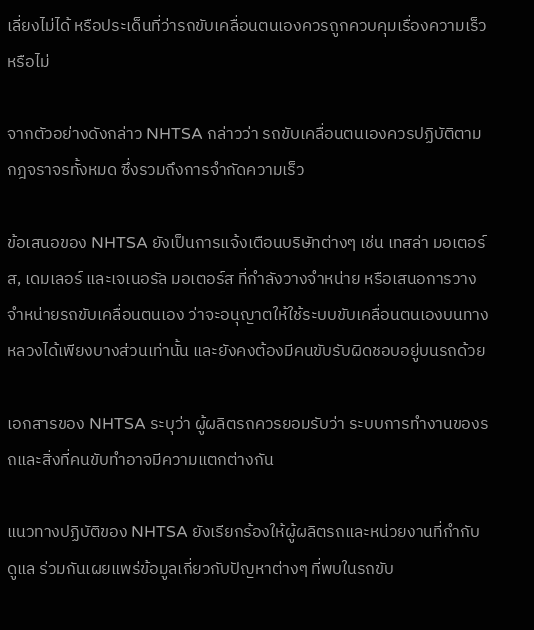เลี่ยงไม่ได้ หรือประเด็นที่ว่ารถขับเคลื่อนตนเองควรถูกควบคุมเรื่องความเร็วหรือไม่

จากตัวอย่างดังกล่าว NHTSA กล่าวว่า รถขับเคลื่อนตนเองควรปฏิบัติตามกฎจราจรทั้งหมด ซึ่งรวมถึงการจำกัดความเร็ว

ข้อเสนอของ NHTSA ยังเป็นการแจ้งเตือนบริษัทต่างๆ เช่น เทสล่า มอเตอร์ส, เดมเลอร์ และเจเนอรัล มอเตอร์ส ที่กำลังวางจำหน่าย หรือเสนอการวางจำหน่ายรถขับเคลื่อนตนเอง ว่าจะอนุญาตให้ใช้ระบบขับเคลื่อนตนเองบนทางหลวงได้เพียงบางส่วนเท่านั้น และยังคงต้องมีคนขับรับผิดชอบอยู่บนรถด้วย

เอกสารของ NHTSA ระบุว่า ผู้ผลิตรถควรยอมรับว่า ระบบการทำงานของรถและสิ่งที่คนขับทำอาจมีความแตกต่างกัน

แนวทางปฏิบัติของ NHTSA ยังเรียกร้องให้ผู้ผลิตรถและหน่วยงานที่กำกับดูแล ร่วมกันเผยแพร่ข้อมูลเกี่ยวกับปัญหาต่างๆ ที่พบในรถขับ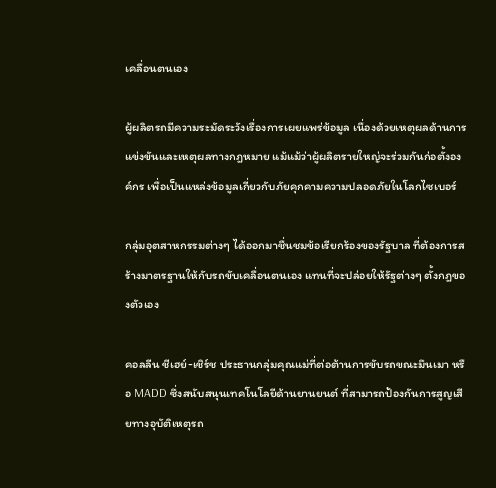เคลื่อนตนเอง

ผู้ผลิตรถมีความระมัดระวังเรื่องการเผยแพร่ข้อมูล เนื่องด้วยเหตุผลด้านการแข่งขันและเหตุผลทางกฎหมาย แม้แม้ว่าผู้ผลิตรายใหญ่จะร่วมกันก่อตั้งองค์กร เพื่อเป็นแหล่งข้อมูลเกี่ยวกับภัยคุกคามความปลอดภัยในโลกไซเบอร์

กลุ่มอุตสาหกรรมต่างๆ ได้ออกมาชื่นชมข้อเรียกร้องของรัฐบาล ที่ต้องการสร้างมาตรฐานให้กับรถขับเคลื่อนตนเอง แทนที่จะปล่อยให้รัฐต่างๆ ตั้งกฎของตัวเอง

คอลลีน ชีเฮย์-เชิร์ช ประธานกลุ่มคุณแม่ที่ต่อต้านการขับรถขณะมึนเมา หรือ MADD ซึ่งสนับสนุนเทคโนโลยีด้านยานยนต์ ที่สามารถป้องกันการสูญเสียทางอุบัติเหตุรถ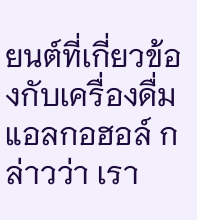ยนต์ที่เกี่ยวข้องกับเครื่องดื่มแอลกอฮอล์ กล่าวว่า เรา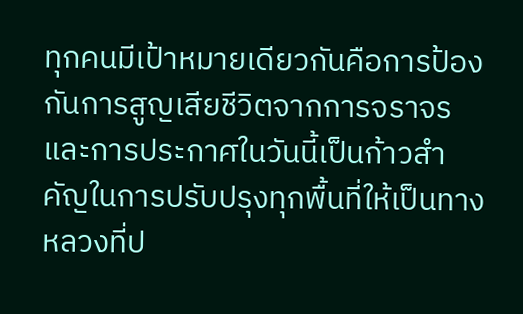ทุกคนมีเป้าหมายเดียวกันคือการป้องกันการสูญเสียชีวิตจากการจราจร และการประกาศในวันนี้เป็นก้าวสำคัญในการปรับปรุงทุกพื้นที่ให้เป็นทางหลวงที่ป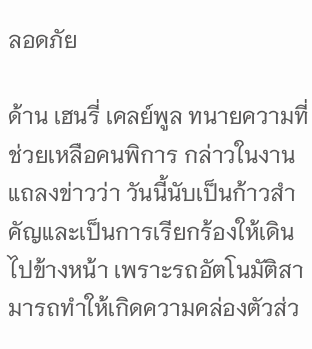ลอดภัย

ด้าน เฮนรี่ เคลย์พูล ทนายความที่ช่วยเหลือคนพิการ กล่าวในงานแถลงข่าวว่า วันนี้นับเป็นก้าวสำคัญและเป็นการเรียกร้องให้เดินไปข้างหน้า เพราะรถอัตโนมัติสามารถทำให้เกิดความคล่องตัวส่ว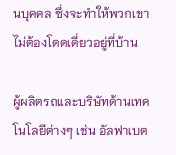นบุคคล ซึ่งจะทำให้พวกเขาไม่ต้องโดดเดี่ยวอยู่ที่บ้าน

ผู้ผลิตรถและบริษัทด้านเทคโนโลยีต่างๆ เช่น อัลฟาเบต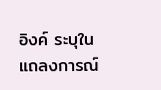อิงค์ ระบุในแถลงการณ์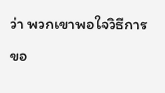ว่า พวกเขาพอใจวิธีการขอ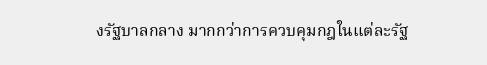งรัฐบาลกลาง มากกว่าการควบคุมกฎในแต่ละรัฐ